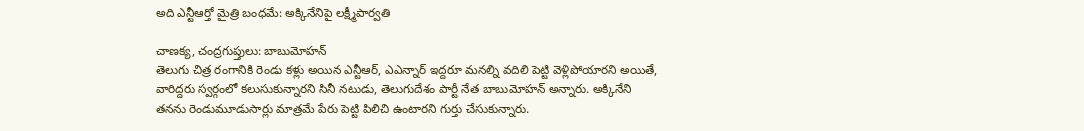అది ఎన్టీఆర్తో మైత్రి బంధమే: అక్కినేనిపై లక్ష్మీపార్వతి

చాణక్య, చంద్రగుప్తులు: బాబుమోహన్
తెలుగు చిత్ర రంగానికి రెండు కళ్లు అయిన ఎన్టీఆర్, ఎఎన్నార్ ఇద్దరూ మనల్ని వదిలి పెట్టి వెళ్లిపోయారని అయితే, వారిద్దరు స్వర్గంలో కలుసుకున్నారని సినీ నటుడు, తెలుగుదేశం పార్టీ నేత బాబుమోహన్ అన్నారు. అక్కినేని తనను రెండుమూడుసార్లు మాత్రమే పేరు పెట్టి పిలిచి ఉంటారని గుర్తు చేసుకున్నారు.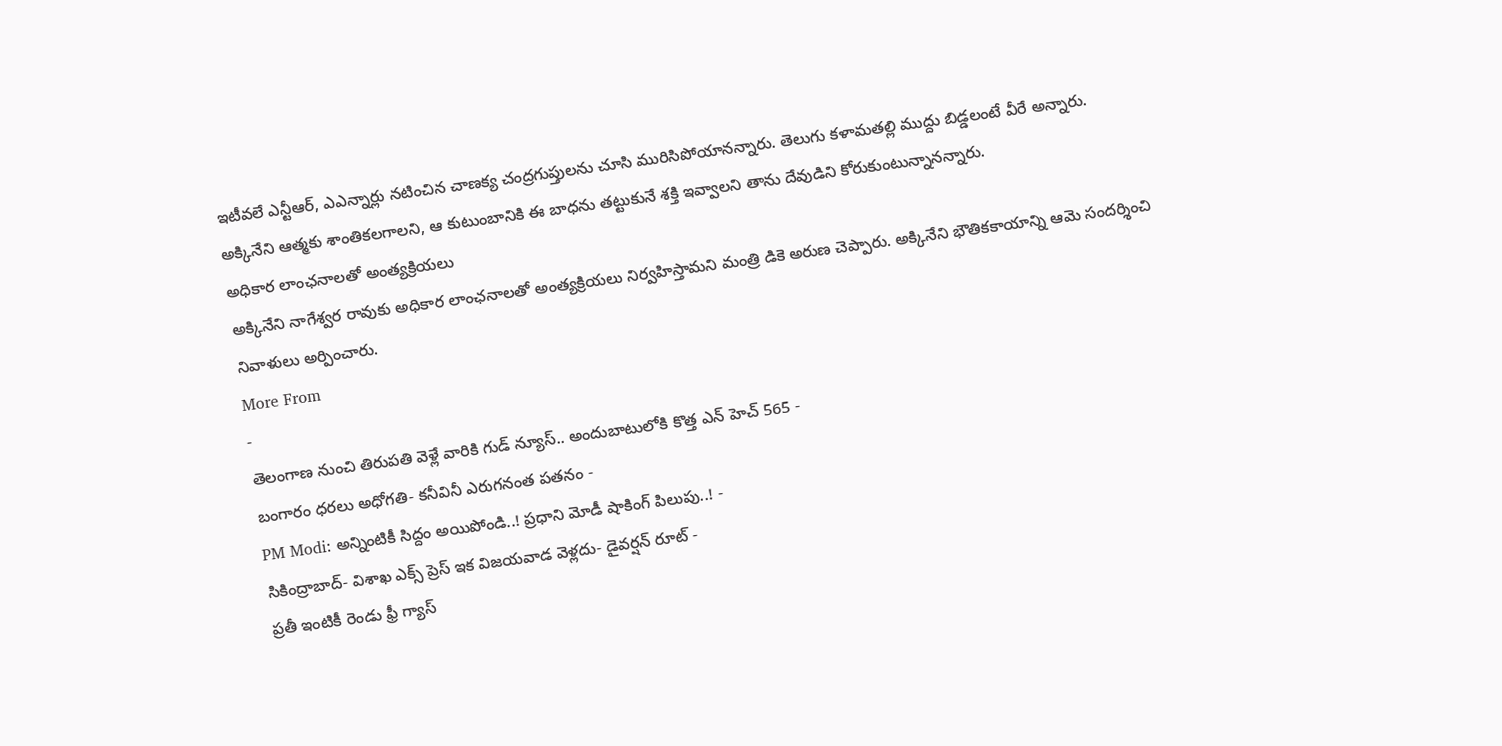ఇటీవలే ఎన్టీఆర్, ఎఎన్నార్లు నటించిన చాణక్య చంద్రగుప్తులను చూసి మురిసిపోయానన్నారు. తెలుగు కళామతల్లి ముద్దు బిడ్డలంటే వీరే అన్నారు. అక్కినేని ఆత్మకు శాంతికలగాలని, ఆ కుటుంబానికి ఈ బాధను తట్టుకునే శక్తి ఇవ్వాలని తాను దేవుడిని కోరుకుంటున్నానన్నారు.
అధికార లాంఛనాలతో అంత్యక్రియలు
అక్కినేని నాగేశ్వర రావుకు అధికార లాంఛనాలతో అంత్యక్రియలు నిర్వహిస్తామని మంత్రి డికె అరుణ చెప్పారు. అక్కినేని భౌతికకాయాన్ని ఆమె సందర్శించి నివాళులు అర్పించారు.
More From
-
తెలంగాణ నుంచి తిరుపతి వెళ్లే వారికి గుడ్ న్యూస్.. అందుబాటులోకి కొత్త ఎన్ హెచ్ 565 -
బంగారం ధరలు అధోగతి- కనీవినీ ఎరుగనంత పతనం -
PM Modi: అన్నింటికీ సిద్దం అయిపోండి..! ప్రధాని మోడీ షాకింగ్ పిలుపు..! -
సికింద్రాబాద్- విశాఖ ఎక్స్ ప్రెస్ ఇక విజయవాడ వెళ్లదు- డైవర్షన్ రూట్ -
ప్రతీ ఇంటికీ రెండు ఫ్రీ గ్యాస్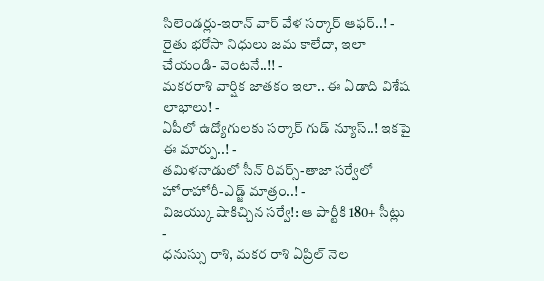సిలెండర్లు-ఇరాన్ వార్ వేళ సర్కార్ ఆఫర్..! -
రైతు భరోసా నిధులు జమ కాలేదా, ఇలా చేయండి- వెంటనే..!! -
మకరరాశి వార్షిక జాతకం ఇలా.. ఈ ఏడాది విశేష లాభాలు! -
ఏపీలో ఉద్యోగులకు సర్కార్ గుడ్ న్యూస్..! ఇకపై ఈ మార్పు..! -
తమిళనాడులో సీన్ రివర్స్-తాజా సర్వేలో హోరాహోరీ-ఎడ్జ్ మాత్రం..! -
విజయ్కు షాకిచ్చిన సర్వే!: ఆ పార్టీకి 180+ సీట్లు -
ధనుస్సు రాశి, మకర రాశి ఏప్రిల్ నెల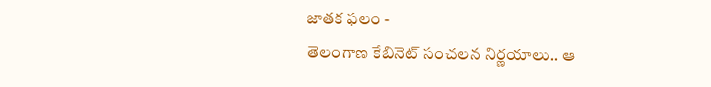జాతక ఫలం -
తెలంగాణ కేబినెట్ సంచలన నిర్ణయాలు.. ఆ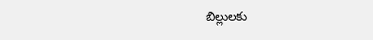బిల్లులకు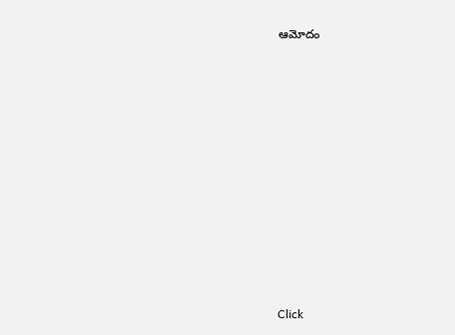ఆమోదం












Click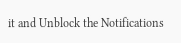it and Unblock the Notifications